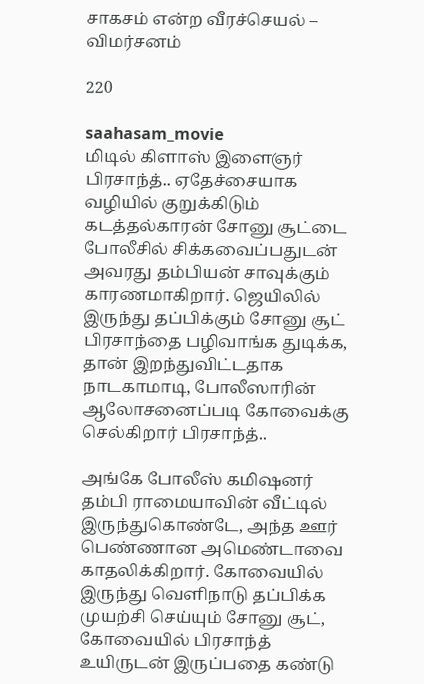சாகசம் என்ற வீரச்செயல் – விமர்சனம்

220

saahasam_movie
மிடில் கிளாஸ் இளைஞர் பிரசாந்த்.. ஏதேச்சையாக வழியில் குறுக்கிடும் கடத்தல்காரன் சோனு சூட்டை போலீசில் சிக்கவைப்பதுடன் அவரது தம்பியன் சாவுக்கும் காரணமாகிறார். ஜெயிலில் இருந்து தப்பிக்கும் சோனு சூட் பிரசாந்தை பழிவாங்க துடிக்க, தான் இறந்துவிட்டதாக நாடகாமாடி, போலீஸாரின் ஆலோசனைப்படி கோவைக்கு செல்கிறார் பிரசாந்த்..

அங்கே போலீஸ் கமிஷனர் தம்பி ராமையாவின் வீட்டில் இருந்துகொண்டே, அந்த ஊர் பெண்ணான அமெண்டாவை காதலிக்கிறார். கோவையில் இருந்து வெளிநாடு தப்பிக்க முயற்சி செய்யும் சோனு சூட், கோவையில் பிரசாந்த் உயிருடன் இருப்பதை கண்டு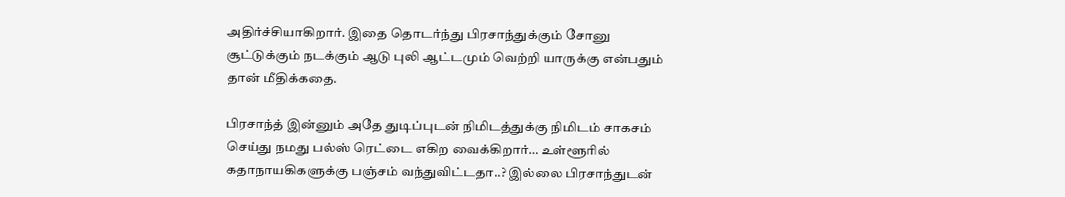அதிர்ச்சியாகிறார். இதை தொடர்ந்து பிரசாந்துக்கும் சோனு சூட்டுக்கும் நடக்கும் ஆடு புலி ஆட்டமும் வெற்றி யாருக்கு என்பதும் தான் மீதிக்கதை.

பிரசாந்த் இன்னும் அதே துடிப்புடன் நிமிடத்துக்கு நிமிடம் சாகசம் செய்து நமது பல்ஸ் ரெட்டை எகிற வைக்கிறார்… உள்ளூரில் கதாநாயகிகளுக்கு பஞ்சம் வந்துவிட்டதா..? இல்லை பிரசாந்துடன்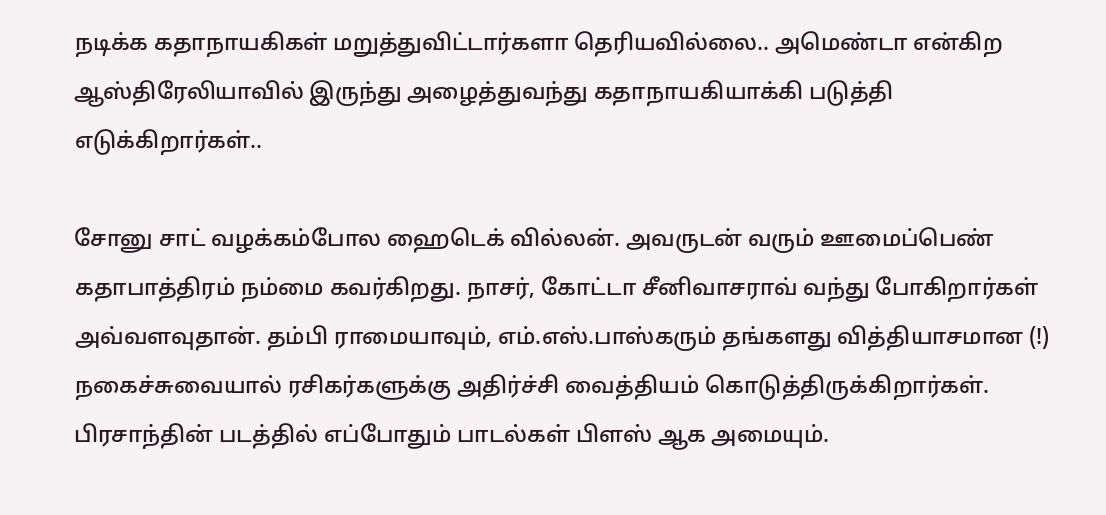நடிக்க கதாநாயகிகள் மறுத்துவிட்டார்களா தெரியவில்லை.. அமெண்டா என்கிற ஆஸ்திரேலியாவில் இருந்து அழைத்துவந்து கதாநாயகியாக்கி படுத்தி எடுக்கிறார்கள்..

சோனு சாட் வழக்கம்போல ஹைடெக் வில்லன். அவருடன் வரும் ஊமைப்பெண் கதாபாத்திரம் நம்மை கவர்கிறது. நாசர், கோட்டா சீனிவாசராவ் வந்து போகிறார்கள் அவ்வளவுதான். தம்பி ராமையாவும், எம்.எஸ்.பாஸ்கரும் தங்களது வித்தியாசமான (!) நகைச்சுவையால் ரசிகர்களுக்கு அதிர்ச்சி வைத்தியம் கொடுத்திருக்கிறார்கள். பிரசாந்தின் படத்தில் எப்போதும் பாடல்கள் பிளஸ் ஆக அமையும்.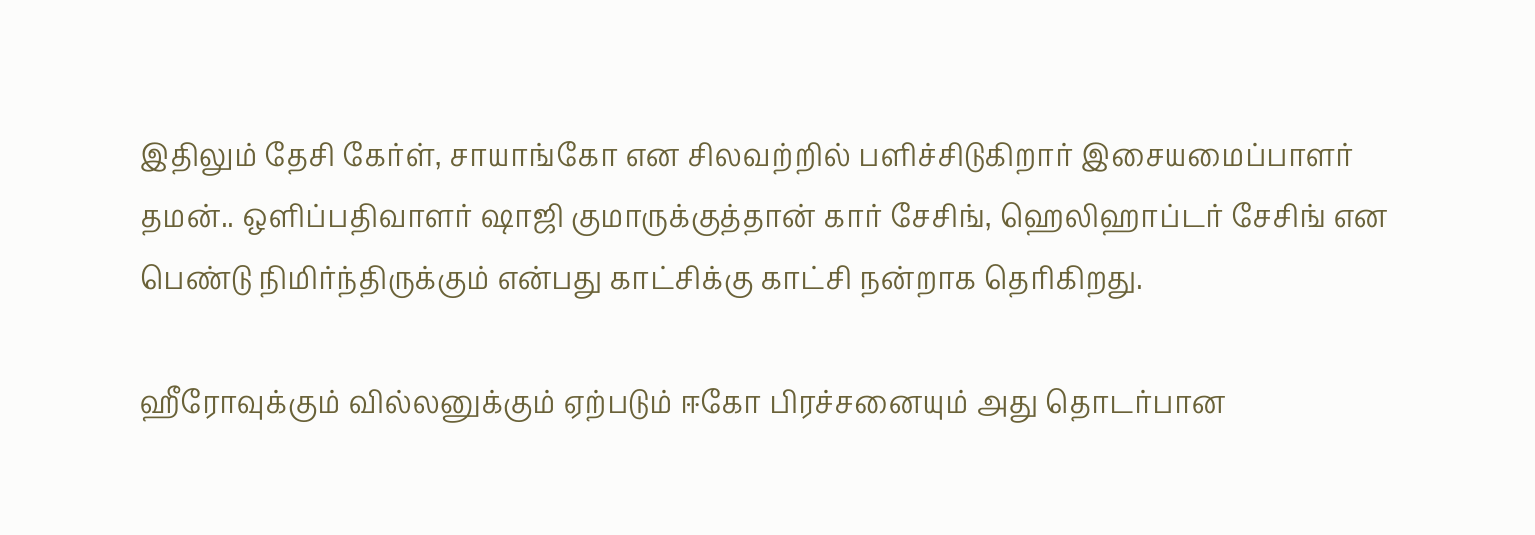இதிலும் தேசி கேர்ள், சாயாங்கோ என சிலவற்றில் பளிச்சிடுகிறார் இசையமைப்பாளர் தமன்.. ஒளிப்பதிவாளர் ஷாஜி குமாருக்குத்தான் கார் சேசிங், ஹெலிஹாப்டர் சேசிங் என பெண்டு நிமிர்ந்திருக்கும் என்பது காட்சிக்கு காட்சி நன்றாக தெரிகிறது.

ஹீரோவுக்கும் வில்லனுக்கும் ஏற்படும் ஈகோ பிரச்சனையும் அது தொடர்பான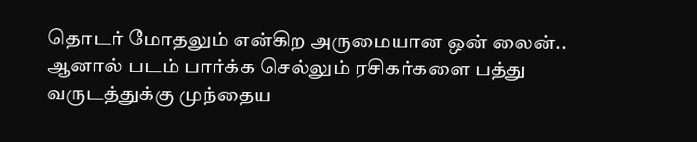தொடர் மோதலும் என்கிற அருமையான ஒன் லைன்.. ஆனால் படம் பார்க்க செல்லும் ரசிகர்களை பத்து வருடத்துக்கு முந்தைய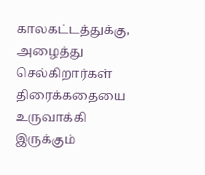காலகட்டத்துக்கு, அழைத்து செல்கிறார்கள் திரைக்கதையை உருவாக்கி இருக்கும்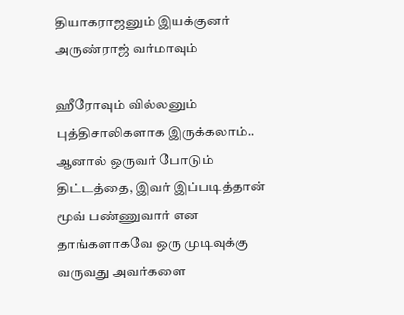தியாகராஜனும் இயக்குனர் அருண்ராஜ் வர்மாவும்

ஹீரோவும் வில்லனும் புத்திசாலிகளாக இருக்கலாம்.. ஆனால் ஒருவர் போடும் திட்டத்தை, இவர் இப்படித்தான் மூவ் பண்ணுவார் என தாங்களாகவே ஒரு முடிவுக்கு வருவது அவர்களை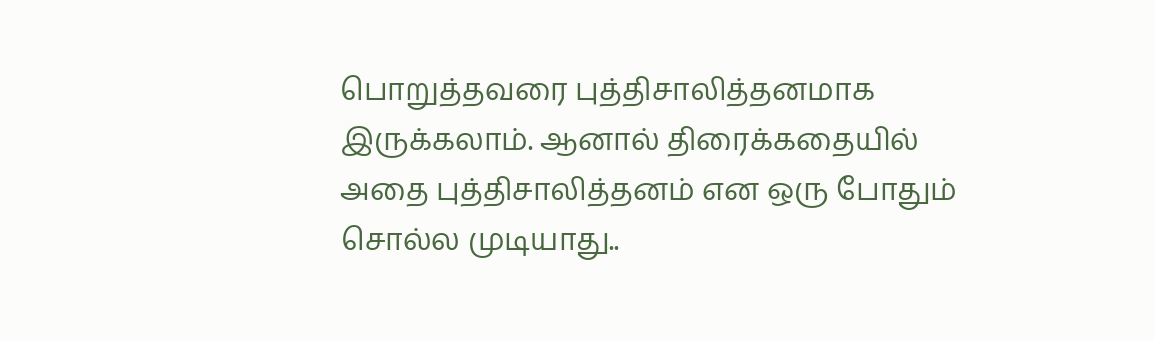பொறுத்தவரை புத்திசாலித்தனமாக இருக்கலாம். ஆனால் திரைக்கதையில் அதை புத்திசாலித்தனம் என ஒரு போதும் சொல்ல முடியாது..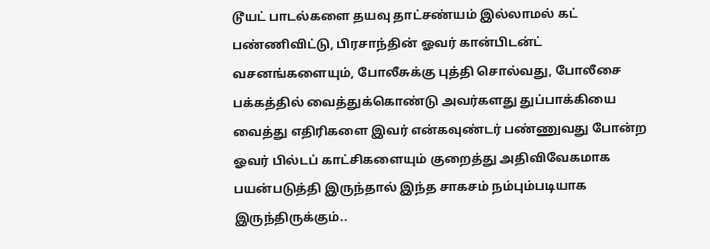டூயட் பாடல்களை தயவு தாட்சண்யம் இல்லாமல் கட் பண்ணிவிட்டு, பிரசாந்தின் ஓவர் கான்பிடன்ட் வசனங்களையும், போலீசுக்கு புத்தி சொல்வது, போலீசை பக்கத்தில் வைத்துக்கொண்டு அவர்களது துப்பாக்கியை வைத்து எதிரிகளை இவர் என்கவுண்டர் பண்ணுவது போன்ற ஓவர் பில்டப் காட்சிகளையும் குறைத்து அதிவிவேகமாக பயன்படுத்தி இருந்தால் இந்த சாகசம் நம்பும்படியாக இருந்திருக்கும்..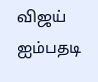விஜய் ஐம்பதடி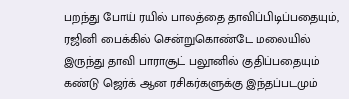பறந்து போய் ரயில் பாலத்தை தாவிப்பிடிப்பதையும், ரஜினி பைக்கில் சென்றுகொண்டே மலையில் இருந்து தாவி பாராசூட் பலூனில் குதிப்பதையும் கண்டு ஜெர்க் ஆன ரசிகர்களுக்கு இந்தப்படமும்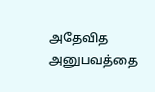அதேவித அனுபவத்தை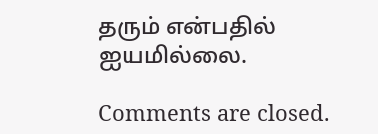தரும் என்பதில் ஐயமில்லை.

Comments are closed.